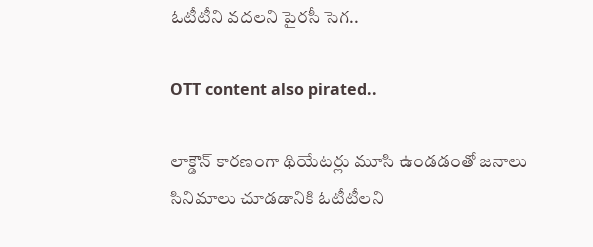ఓటీటీని వదలని పైరసీ సెగ..

OTT content also pirated..

లాక్డౌన్ కారణంగా థియేటర్లు మూసి ఉండడంతో జనాలు సినిమాలు చూడడానికి ఓటీటీలని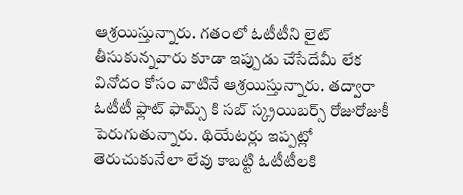ఆశ్రయిస్తున్నారు. గతంలో ఓటీటీని లైట్ తీసుకున్నవారు కూడా ఇప్పుడు చేసేదేమీ లేక వినోదం కోసం వాటినే ఆశ్రయిస్తున్నారు. తద్వారా ఓటీటీ ఫ్లాట్ ఫామ్స్ కి సబ్ స్క్రయిబర్స్ రోజురోజుకీ పెరుగుతున్నారు. థియేటర్లు ఇప్పట్లో తెరుచుకునేలా లేవు కాబట్టి ఓటీటీలకి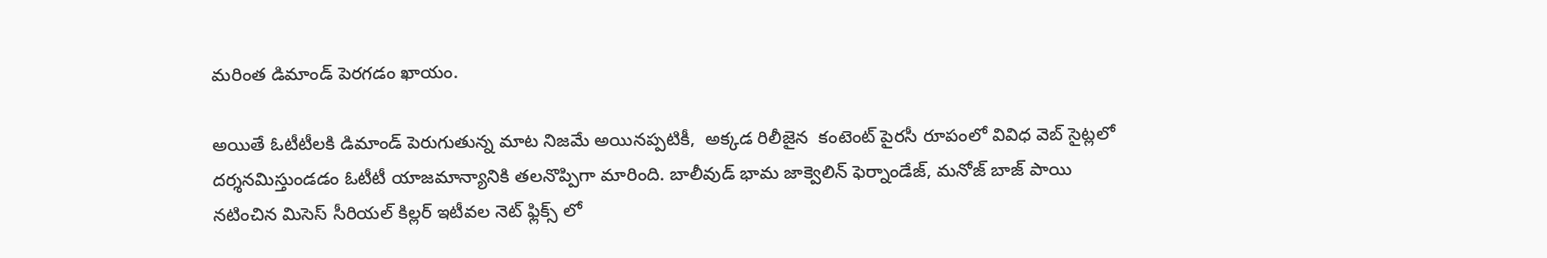మరింత డిమాండ్ పెరగడం ఖాయం.

అయితే ఓటీటీలకి డిమాండ్ పెరుగుతున్న మాట నిజమే అయినప్పటికీ,  అక్కడ రిలీజైన  కంటెంట్ పైరసీ రూపంలో వివిధ వెబ్ సైట్లలో దర్శనమిస్తుండడం ఓటీటీ యాజమాన్యానికి తలనొప్పిగా మారింది. బాలీవుడ్ భామ జాక్వెలిన్ ఫెర్నాండేజ్, మనోజ్ బాజ్ పాయి నటించిన మిసెస్ సీరియల్ కిల్లర్ ఇటీవల నెట్ ఫ్లిక్స్ లో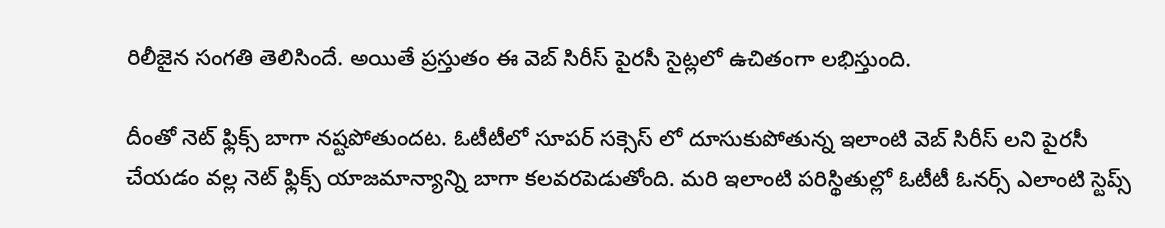రిలీజైన సంగతి తెలిసిందే. అయితే ప్రస్తుతం ఈ వెబ్ సిరీస్ పైరసీ సైట్లలో ఉచితంగా లభిస్తుంది.

దీంతో నెట్ ఫ్లిక్స్ బాగా నష్టపోతుందట. ఓటీటీలో సూపర్ సక్సెస్ లో దూసుకుపోతున్న ఇలాంటి వెబ్ సిరీస్ లని పైరసీ చేయడం వల్ల నెట్ ఫ్లిక్స్ యాజమాన్యాన్ని బాగా కలవరపెడుతోంది. మరి ఇలాంటి పరిస్థితుల్లో ఓటీటీ ఓనర్స్ ఎలాంటి స్టెప్స్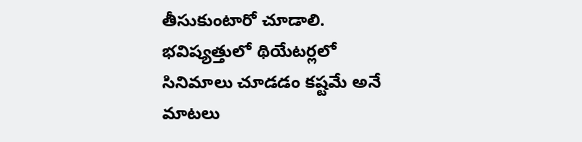తీసుకుంటారో చూడాలి. భవిష్యత్తులో థియేటర్లలో సినిమాలు చూడడం కష్టమే అనే మాటలు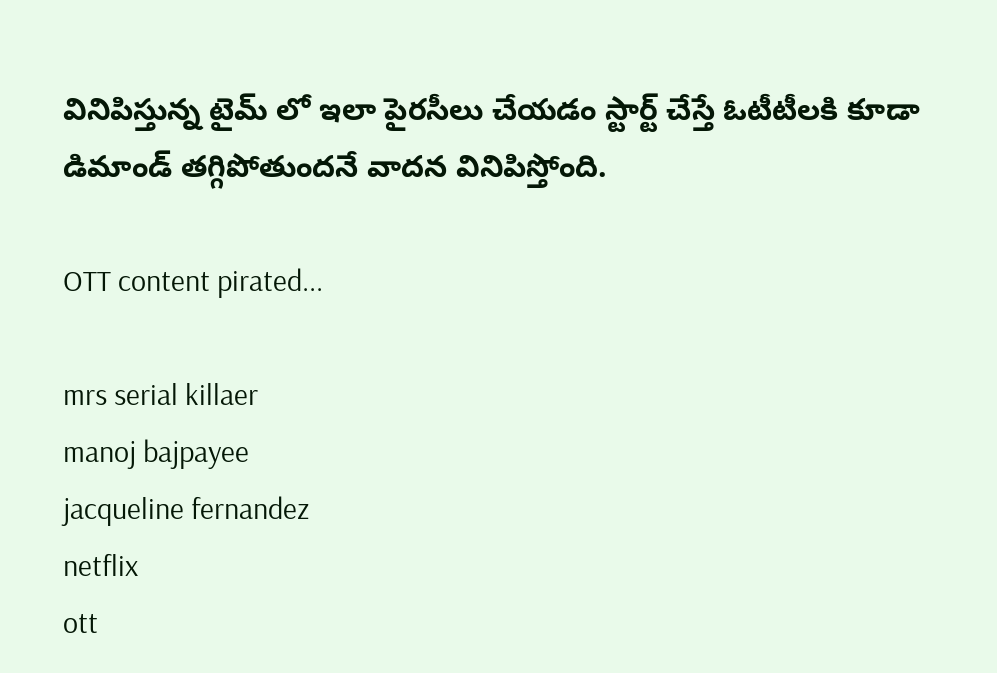వినిపిస్తున్న టైమ్ లో ఇలా పైరసీలు చేయడం స్టార్ట్ చేస్తే ఓటీటీలకి కూడా డిమాండ్ తగ్గిపోతుందనే వాదన వినిపిస్తోంది.

OTT content pirated...

mrs serial killaer
manoj bajpayee
jacqueline fernandez
netflix
ott